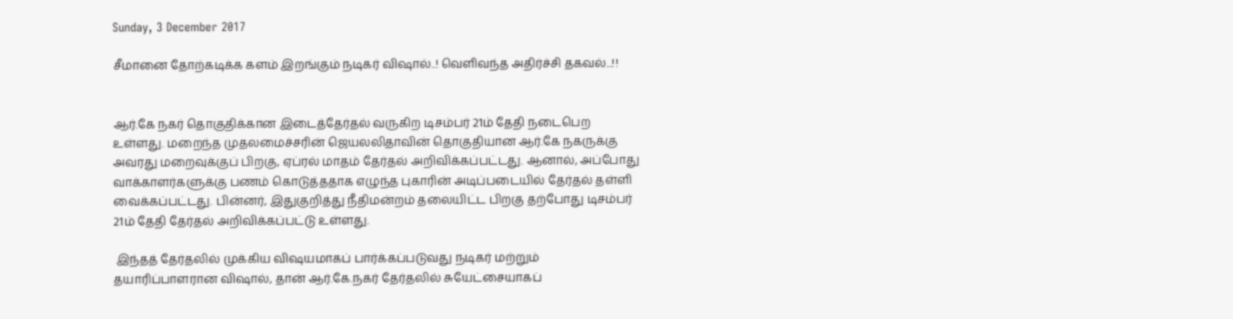Sunday, 3 December 2017

சீமானை தோற்கடிக்க களம் இறங்கும் நடிகர் விஷால்..! வெளிவந்த அதிர்ச்சி தகவல்...!!


ஆர்.கே நகர் தொகுதிக்கான இடைத்தேர்தல் வருகிற டிசம்பர் 21ம் தேதி நடைபெற உள்ளது. மறைந்த முதலமைச்சரின் ஜெயலலிதாவின் தொகுதியான ஆர்.கே நகருக்கு அவரது மறைவுக்குப் பிறகு, ஏப்ரல் மாதம் தேர்தல் அறிவிக்கப்பட்டது. ஆனால், அப்போது வாக்காளர்களுக்கு பணம் கொடுத்ததாக எழுந்த புகாரின் அடிப்படையில் தேர்தல் தள்ளி வைக்கப்பட்டது. பின்னர், இதுகுறித்து நீதிமன்றம் தலையிட்ட பிறகு தற்போது டிசம்பர் 21ம் தேதி தேர்தல் அறிவிக்கப்பட்டு உள்ளது.

 இந்தத் தேர்தலில் முக்கிய விஷயமாகப் பார்க்கப்படுவது நடிகர் மற்றும் தயாரிப்பாளரான விஷால், தான் ஆர்.கே.நகர் தேர்தலில் சுயேட்சையாகப்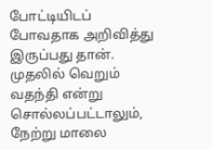போட்டியிடப் போவதாக அறிவித்து இருப்பது தான். முதலில் வெறும் வதந்தி என்று சொல்லப்பட்டாலும், நேற்று மாலை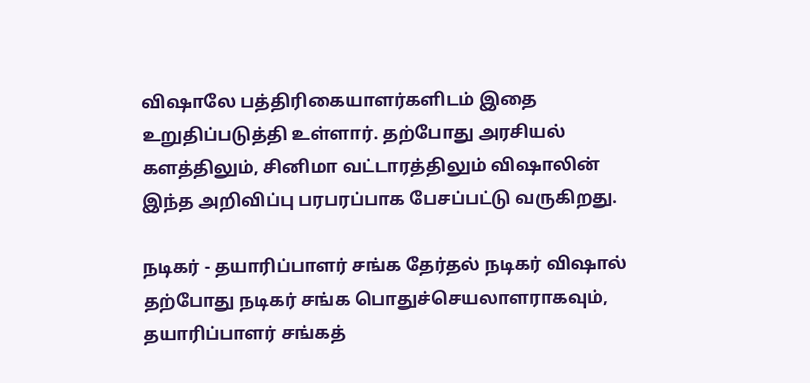விஷாலே பத்திரிகையாளர்களிடம் இதை உறுதிப்படுத்தி உள்ளார். தற்போது அரசியல் களத்திலும், சினிமா வட்டாரத்திலும் விஷாலின் இந்த அறிவிப்பு பரபரப்பாக பேசப்பட்டு வருகிறது.

நடிகர் - தயாரிப்பாளர் சங்க தேர்தல் நடிகர் விஷால் தற்போது நடிகர் சங்க பொதுச்செயலாளராகவும், தயாரிப்பாளர் சங்கத்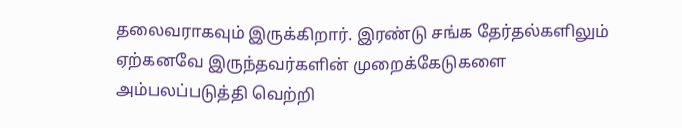தலைவராகவும் இருக்கிறார். இரண்டு சங்க தேர்தல்களிலும் ஏற்கனவே இருந்தவர்களின் முறைக்கேடுகளை அம்பலப்படுத்தி வெற்றி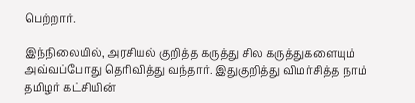பெற்றார்.

இந்நிலையில், அரசியல் குறித்த கருத்து சில கருத்துகளையும் அவ்வப்போது தெரிவித்து வந்தார். இதுகுறித்து விமர்சித்த நாம் தமிழர் கட்சியின்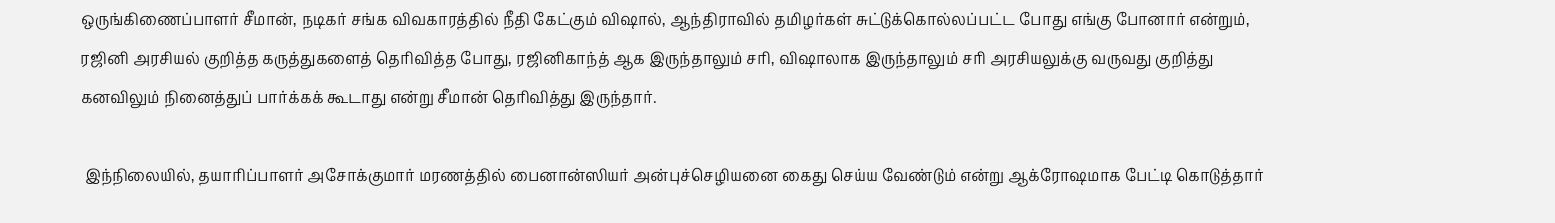ஒருங்கிணைப்பாளர் சீமான், நடிகர் சங்க விவகாரத்தில் நீதி கேட்கும் விஷால், ஆந்திராவில் தமிழர்கள் சுட்டுக்கொல்லப்பட்ட போது எங்கு போனார் என்றும், ரஜினி அரசியல் குறித்த கருத்துகளைத் தெரிவித்த போது, ரஜினிகாந்த் ஆக இருந்தாலும் சரி, விஷாலாக இருந்தாலும் சரி அரசியலுக்கு வருவது குறித்து கனவிலும் நினைத்துப் பார்க்கக் கூடாது என்று சீமான் தெரிவித்து இருந்தார்.

 இந்நிலையில், தயாரிப்பாளர் அசோக்குமார் மரணத்தில் பைனான்ஸியர் அன்புச்செழியனை கைது செய்ய வேண்டும் என்று ஆக்ரோஷமாக பேட்டி கொடுத்தார்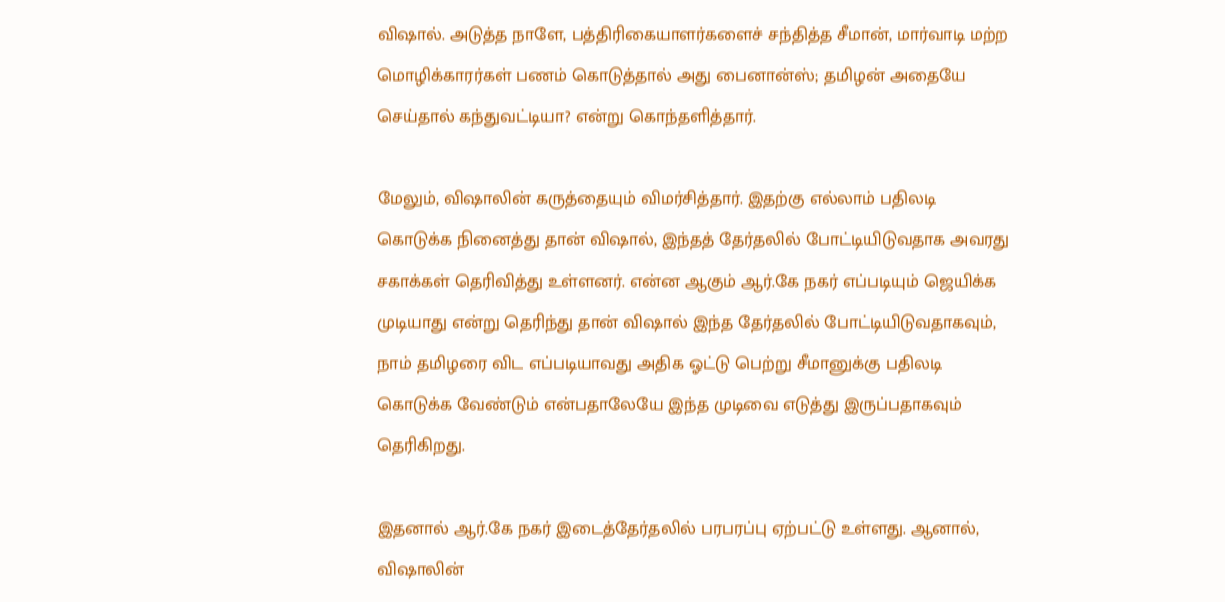விஷால். அடுத்த நாளே, பத்திரிகையாளர்களைச் சந்தித்த சீமான், மார்வாடி மற்ற மொழிக்காரர்கள் பணம் கொடுத்தால் அது பைனான்ஸ்; தமிழன் அதையே செய்தால் கந்துவட்டியா? என்று கொந்தளித்தார்.

மேலும், விஷாலின் கருத்தையும் விமர்சித்தார். இதற்கு எல்லாம் பதிலடி கொடுக்க நினைத்து தான் விஷால், இந்தத் தேர்தலில் போட்டியிடுவதாக அவரது சகாக்கள் தெரிவித்து உள்ளனர். என்ன ஆகும் ஆர்.கே நகர் எப்படியும் ஜெயிக்க முடியாது என்று தெரிந்து தான் விஷால் இந்த தேர்தலில் போட்டியிடுவதாகவும், நாம் தமிழரை விட எப்படியாவது அதிக ஓட்டு பெற்று சீமானுக்கு பதிலடி கொடுக்க வேண்டும் என்பதாலேயே இந்த முடிவை எடுத்து இருப்பதாகவும் தெரிகிறது.

இதனால் ஆர்.கே நகர் இடைத்தேர்தலில் பரபரப்பு ஏற்பட்டு உள்ளது. ஆனால், விஷாலின்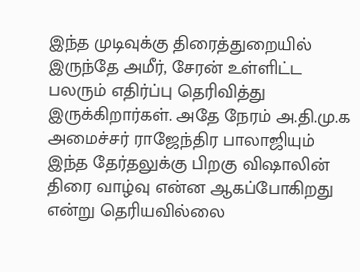இந்த முடிவுக்கு திரைத்துறையில் இருந்தே அமீர், சேரன் உள்ளிட்ட பலரும் எதிர்ப்பு தெரிவித்து இருக்கிறார்கள். அதே நேரம் அ.தி.மு.க அமைச்சர் ராஜேந்திர பாலாஜியும் இந்த தேர்தலுக்கு பிறகு விஷாலின் திரை வாழ்வு என்ன ஆகப்போகிறது என்று தெரியவில்லை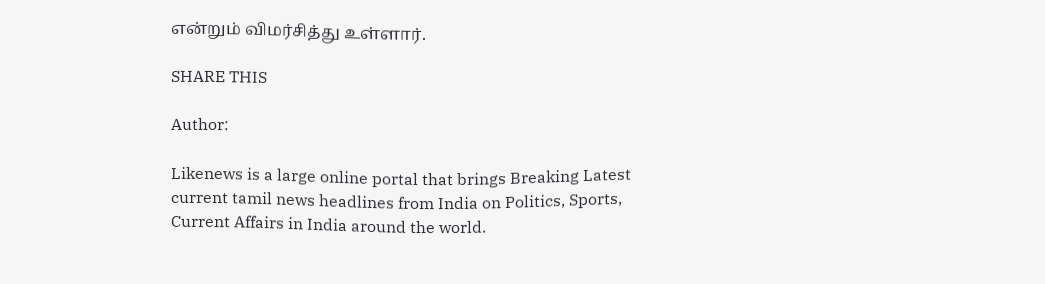என்றும் விமர்சித்து உள்ளார்.

SHARE THIS

Author:

Likenews is a large online portal that brings Breaking Latest current tamil news headlines from India on Politics, Sports, Current Affairs in India around the world.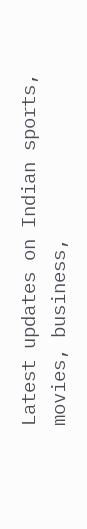Latest updates on Indian sports, movies, business,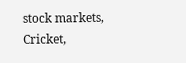stock markets, Cricket,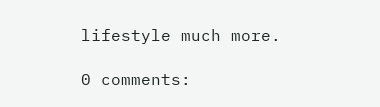lifestyle much more.

0 comments: